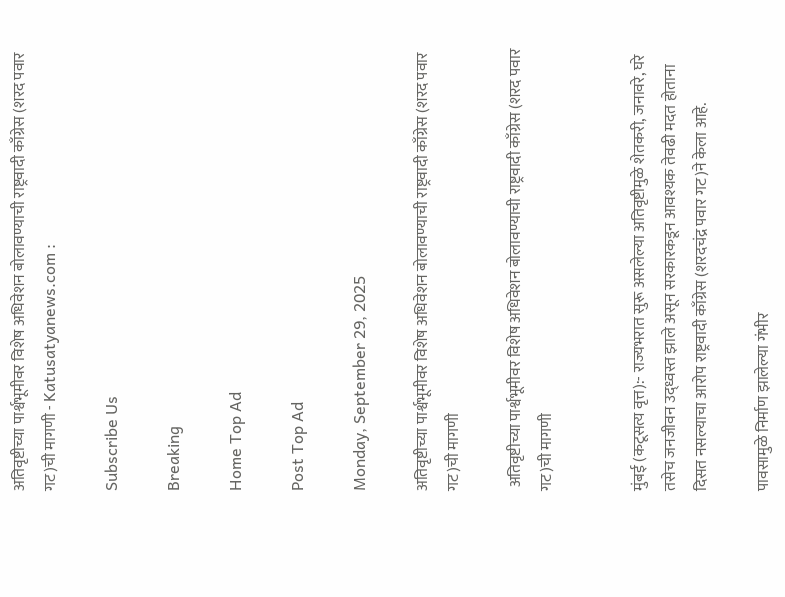अतिवृष्टीच्या पार्श्वभूमीवर विशेष अधिवेशन बोलावण्याची राष्ट्रवादी काँग्रेस (शरद पवार गट)ची मागणी - Katusatyanews.com :

Subscribe Us

Breaking

Home Top Ad

Post Top Ad

Monday, September 29, 2025

अतिवृष्टीच्या पार्श्वभूमीवर विशेष अधिवेशन बोलावण्याची राष्ट्रवादी काँग्रेस (शरद पवार गट)ची मागणी

 अतिवृष्टीच्या पार्श्वभूमीवर विशेष अधिवेशन बोलावण्याची राष्ट्रवादी काँग्रेस (शरद पवार गट)ची मागणी


मुंबई (कटूसत्य वृत्त):- राज्यभरात सुरू असलेल्या अतिवृष्टीमुळे शेतकरी, जनावरे, घरे तसेच जनजीवन उद्ध्वस्त झाले असून सरकारकडून आवश्यक तेवढी मदत होताना दिसत नसल्याचा आरोप राष्ट्रवादी काँग्रेस (शरदचंद्र पवार गट)ने केला आहे.

पावसामुळे निर्माण झालेल्या गंभीर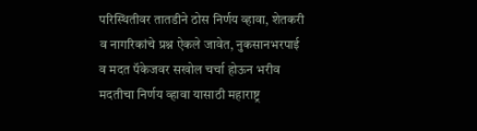परिस्थितीवर तातडीने ठोस निर्णय व्हावा, शेतकरी व नागरिकांचे प्रश्न ऐकले जावेत, नुकसानभरपाई व मदत पॅकेजवर सखोल चर्चा होऊन भरीव मदतीचा निर्णय व्हावा यासाठी महाराष्ट्र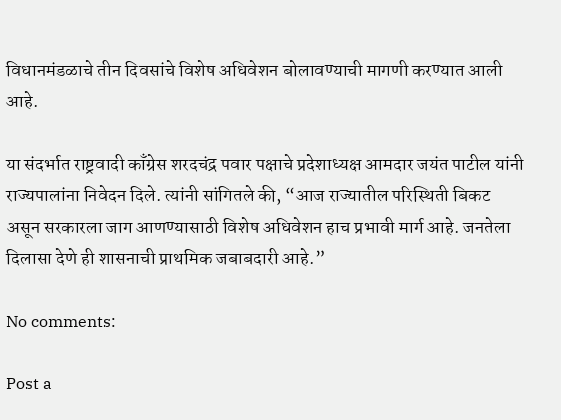विधानमंडळाचे तीन दिवसांचे विशेष अधिवेशन बोलावण्याची मागणी करण्यात आली आहे.

या संदर्भात राष्ट्रवादी काँग्रेस शरदचंद्र पवार पक्षाचे प्रदेशाध्यक्ष आमदार जयंत पाटील यांनी राज्यपालांना निवेदन दिले. त्यांनी सांगितले की, “आज राज्यातील परिस्थिती बिकट असून सरकारला जाग आणण्यासाठी विशेष अधिवेशन हाच प्रभावी मार्ग आहे. जनतेला दिलासा देणे ही शासनाची प्राथमिक जबाबदारी आहे.”

No comments:

Post a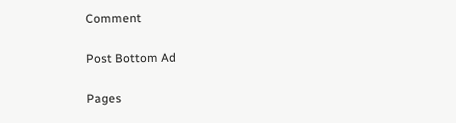Comment

Post Bottom Ad

Pages